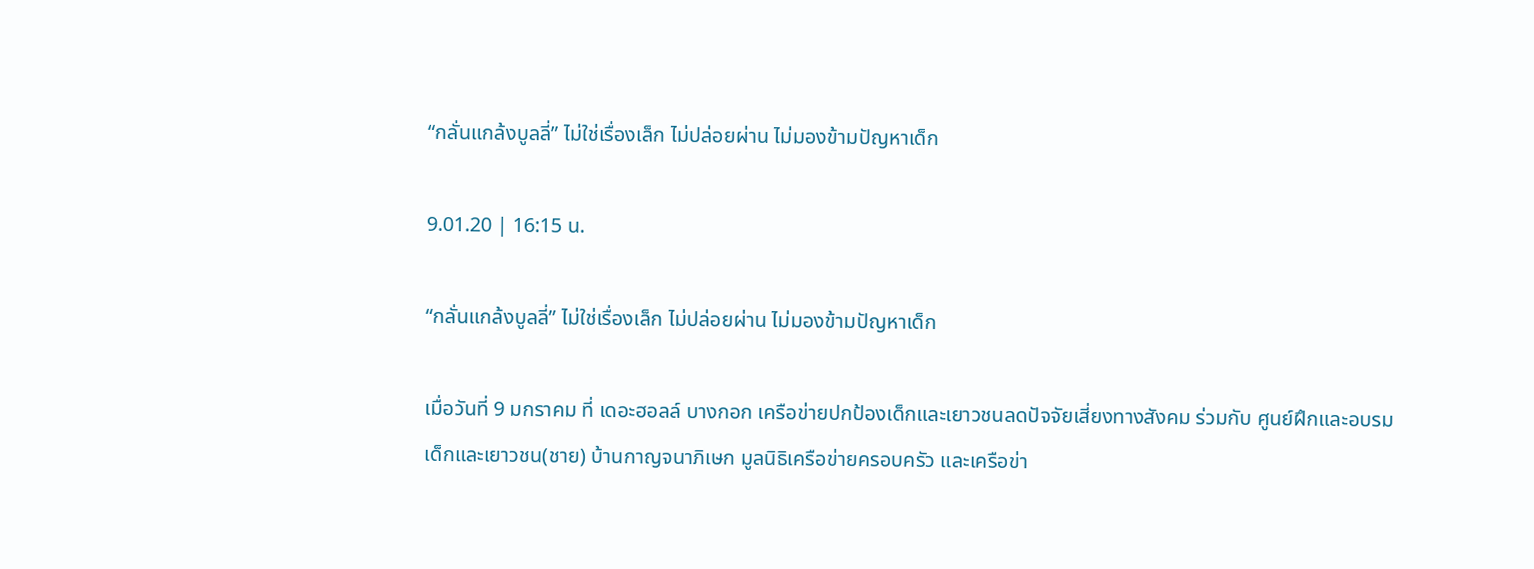“กลั่นแกล้งบูลลี่” ไม่ใช่เรื่องเล็ก ไม่ปล่อยผ่าน ไม่มองข้ามปัญหาเด็ก

9.01.20 | 16:15 น.

“กลั่นแกล้งบูลลี่” ไม่ใช่เรื่องเล็ก ไม่ปล่อยผ่าน ไม่มองข้ามปัญหาเด็ก

เมื่อวันที่ 9 มกราคม ที่ เดอะฮอลล์ บางกอก เครือข่ายปกป้องเด็กและเยาวชนลดปัจจัยเสี่ยงทางสังคม ร่วมกับ ศูนย์ฝึกและอบรมเด็กและเยาวชน(ชาย) บ้านกาญจนาภิเษก มูลนิธิเครือข่ายครอบครัว และเครือข่า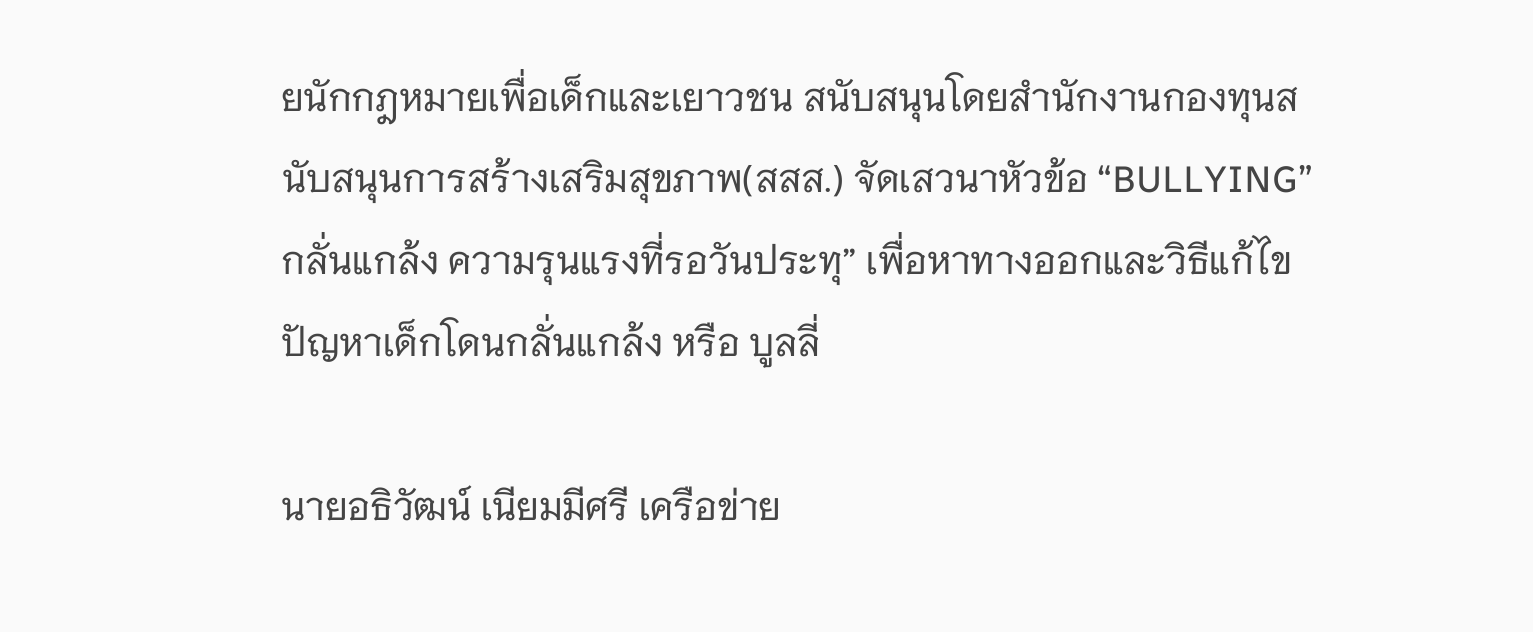ยนักกฎหมายเพื่อเด็กและเยาวชน สนับสนุนโดยสำนักงานกองทุนสนับสนุนการสร้างเสริมสุขภาพ(สสส.) จัดเสวนาหัวข้อ “BULLYING” กลั่นแกล้ง ความรุนแรงที่รอวันประทุ” เพื่อหาทางออกและวิธีแก้ไขปัญหาเด็กโดนกลั่นแกล้ง หรือ บูลลี่

นายอธิวัฒน์ เนียมมีศรี เครือข่าย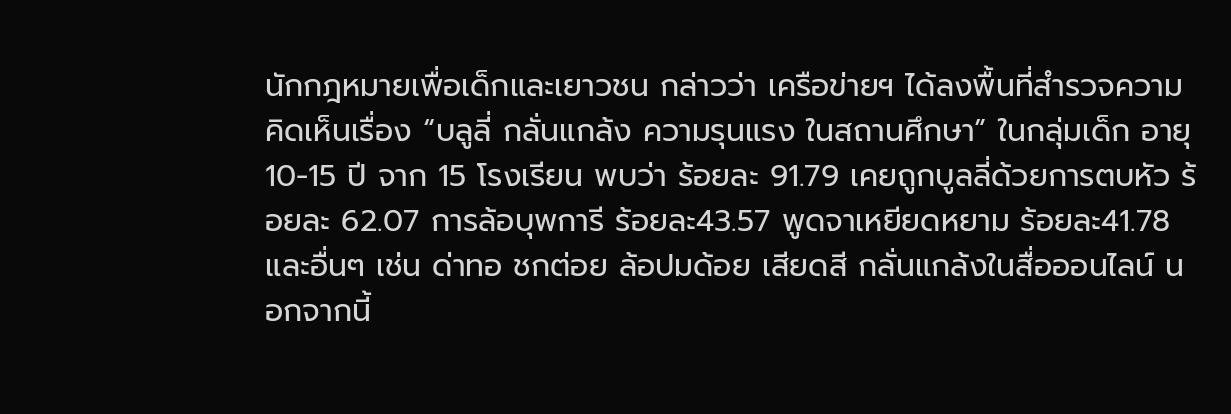นักกฎหมายเพื่อเด็กและเยาวชน กล่าวว่า เครือข่ายฯ ได้ลงพื้นที่สำรวจความคิดเห็นเรื่อง “บลูลี่ กลั่นแกล้ง ความรุนแรง ในสถานศึกษา” ในกลุ่มเด็ก อายุ10-15 ปี จาก 15 โรงเรียน พบว่า ร้อยละ 91.79 เคยถูกบูลลี่ด้วยการตบหัว ร้อยละ 62.07 การล้อบุพการี ร้อยละ43.57 พูดจาเหยียดหยาม ร้อยละ41.78 และอื่นๆ เช่น ด่าทอ ชกต่อย ล้อปมด้อย เสียดสี กลั่นแกล้งในสื่อออนไลน์ นอกจากนี้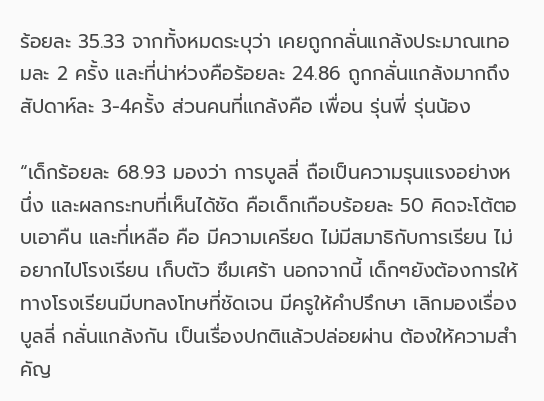ร้อยละ 35.33 จากทั้งหมดระบุว่า เคยถูกกลั่นแกล้งประมาณเทอมละ 2 ครั้ง และที่น่าห่วงคือร้อยละ 24.86 ถูกกลั่นแกล้งมากถึงสัปดาห์ละ 3-4ครั้ง ส่วนคนที่แกล้งคือ เพื่อน รุ่นพี่ รุ่นน้อง

“เด็กร้อยละ 68.93 มองว่า การบูลลี่ ถือเป็นความรุนแรงอย่างหนึ่ง และผลกระทบที่เห็นได้ชัด คือเด็กเกือบร้อยละ 50 คิดจะโต้ตอบเอาคืน และที่เหลือ คือ มีความเครียด ไม่มีสมาธิกับการเรียน ไม่อยากไปโรงเรียน เก็บตัว ซึมเศร้า นอกจากนี้ เด็กๆยังต้องการให้ทางโรงเรียนมีบทลงโทษที่ชัดเจน มีครูให้คำปรึกษา เลิกมองเรื่องบูลลี่ กลั่นแกล้งกัน เป็นเรื่องปกติแล้วปล่อยผ่าน ต้องให้ความสำคัญ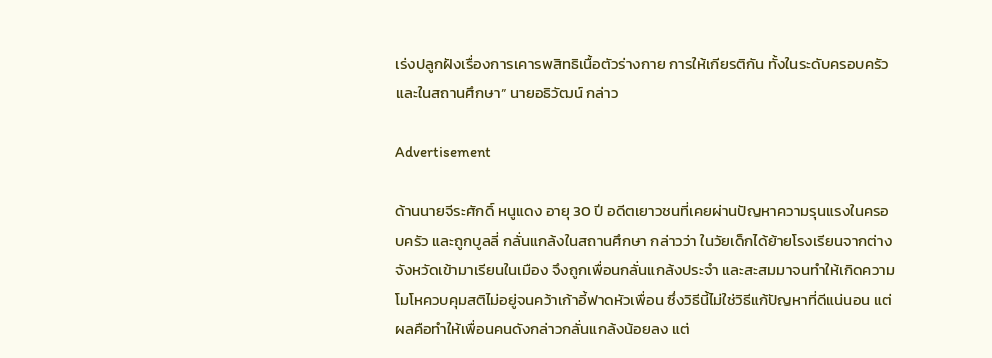เร่งปลูกฝังเรื่องการเคารพสิทธิเนื้อตัวร่างกาย การให้เกียรติกัน ทั้งในระดับครอบครัวและในสถานศึกษา” นายอธิวัฒน์ กล่าว

Advertisement

ด้านนายจีระศักดิ์ หนูแดง อายุ 30 ปี อดีตเยาวชนที่เคยผ่านปัญหาความรุนแรงในครอบครัว และถูกบูลลี่ กลั่นแกล้งในสถานศึกษา กล่าวว่า ในวัยเด็กได้ย้ายโรงเรียนจากต่างจังหวัดเข้ามาเรียนในเมือง จึงถูกเพื่อนกลั่นแกล้งประจำ และสะสมมาจนทำให้เกิดความโมโหควบคุมสติไม่อยู่จนคว้าเก้าอี้ฟาดหัวเพื่อน ซึ่งวิธีนี้ไม่ใช่วิธีแก้ปัญหาที่ดีแน่นอน แต่ผลคือทำให้เพื่อนคนดังกล่าวกลั่นแกล้งน้อยลง แต่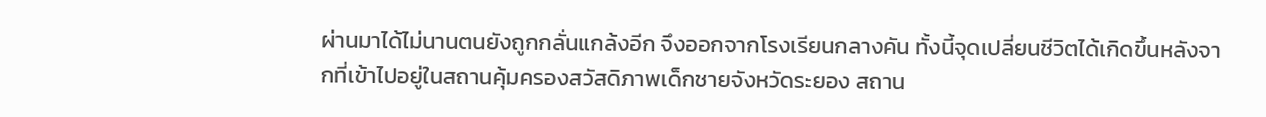ผ่านมาได้ไม่นานตนยังถูกกลั่นแกล้งอีก จึงออกจากโรงเรียนกลางคัน ทั้งนี้จุดเปลี่ยนชีวิตได้เกิดขึ้นหลังจากที่เข้าไปอยู่ในสถานคุ้มครองสวัสดิภาพเด็กชายจังหวัดระยอง สถาน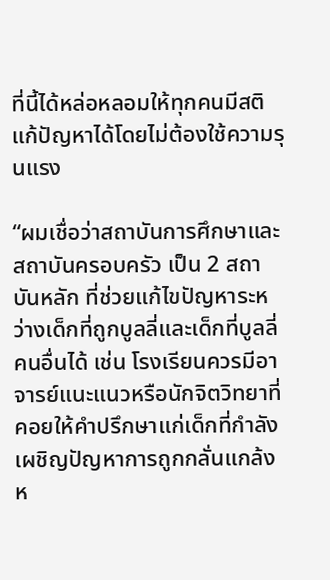ที่นี้ได้หล่อหลอมให้ทุกคนมีสติ แก้ปัญหาได้โดยไม่ต้องใช้ความรุนแรง

“ผมเชื่อว่าสถาบันการศึกษาและสถาบันครอบครัว เป็น 2 สถาบันหลัก ที่ช่วยแก้ไขปัญหาระหว่างเด็กที่ถูกบูลลี่และเด็กที่บูลลี่คนอื่นได้ เช่น โรงเรียนควรมีอาจารย์แนะแนวหรือนักจิตวิทยาที่คอยให้คำปรึกษาแก่เด็กที่กำลังเผชิญปัญหาการถูกกลั่นแกล้ง ห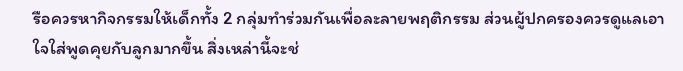รือควรหากิจกรรมให้เด็กทั้ง 2 กลุ่มทำร่วมกันเพื่อละลายพฤติกรรม ส่วนผู้ปกครองควรดูแลเอาใจใส่พูดคุยกับลูกมากขึ้น สิ่งเหล่านี้จะช่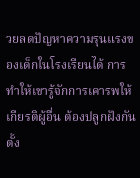วยลดปัญหาความรุนแรงของเด็กในโรงเรียนได้ การทำให้เขารู้จักการเคารพให้เกียรติผู้อื่น ต้องปลูกฝังกันตั้ง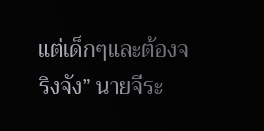แต่เด็กๆและต้องจริงจัง” นายจีระ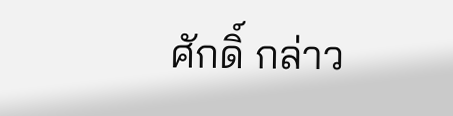ศักดิ์ กล่าว